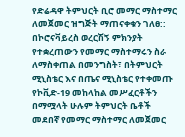የድሬዳዋ ትምህርት ቢሮ መማር ማስተማር ለመጀመር ዝግጅት ማጠናቀቁን ገለፀ::
በኮሮናቫይረስ ወረርሽኝ ምክንያት የተቋረጠውን የመማር ማስተማሩን ስራ ለማስቀጠል በመንግስት፣ በትምህርት ሚኒስቴር እና በጤና ሚኒስቴር የተቀመጡ የኮቪድ-19 መከላከል መሥፈርቶችን በማሟላት ሁሉም ትምህርት ቤቶች መደበኛ የመማር ማስተማር ለመጀመር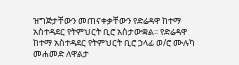ዝግጅታቸውን መጠናቀቃቸውን የድሬዳዋ ከተማ አስተዳደር የትምህርት ቢሮ አስታውቋል፡፡ የድሬዳዋ ከተማ አስተዳደር የትምህርት ቢሮ ኃላፊ ወ/ሮ ሙሉካ መሐመድ ለዋልታ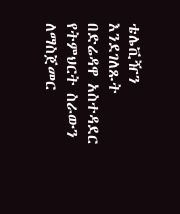ቴሌቪዥን እንደገለጹት በድሬዳዋ አስተዳደር የትምህርት ስራውን ለማስጀመር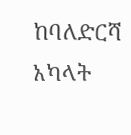ከባለድርሻ አካላት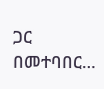ጋር በመተባበር…